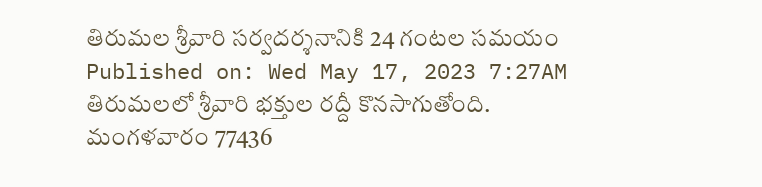తిరుమల శ్రీవారి సర్వదర్శనానికి 24 గంటల సమయం
Published on: Wed May 17, 2023 7:27AM
తిరుమలలో శ్రీవారి భక్తుల రద్దీ కొనసాగుతోంది. మంగళవారం 77436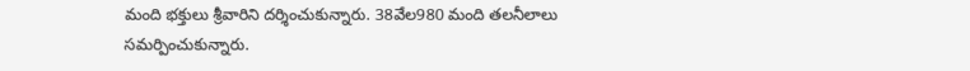మంది భక్తులు శ్రీవారిని దర్శించుకున్నారు. 38వేల980 మంది తలనీలాలు సమర్పించుకున్నారు.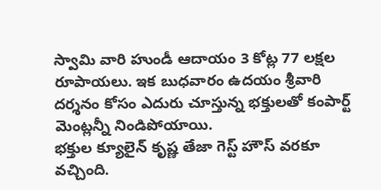స్వామి వారి హుండీ ఆదాయం 3 కోట్ల 77 లక్షల రూపాయలు. ఇక బుధవారం ఉదయం శ్రీవారి దర్శనం కోసం ఎదురు చూస్తున్న భక్తులతో కంపార్ట్ మెంట్లన్నీ నిండిపోయాయి.
భక్తుల క్యూలైన్ కృష్ణ తేజా గెస్ట్ హౌస్ వరకూ వచ్చింది.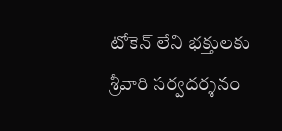టోకెన్ లేని భక్తులకు శ్రీవారి సర్వదర్శనం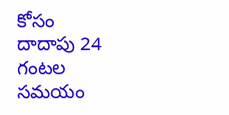కోసం దాదాపు 24 గంటల సమయం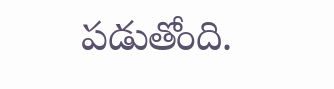పడుతోంది.